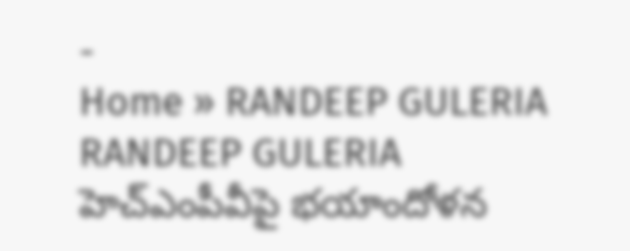-
Home » RANDEEP GULERIA
RANDEEP GULERIA
హెచ్ఎంపీవీపై భయాందోళన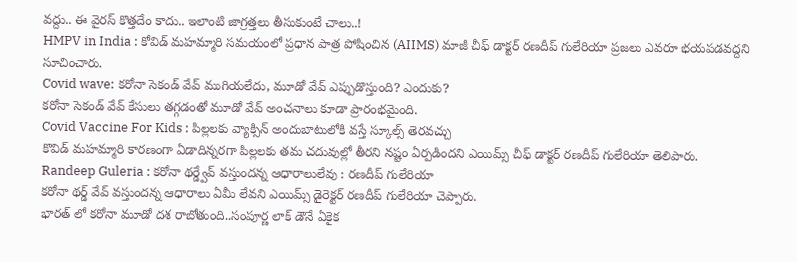వద్దు.. ఈ వైరస్ కొత్తదేం కాదు.. ఇలాంటి జాగ్రత్తలు తీసుకుంటే చాలు..!
HMPV in India : కోవిడ్ మహమ్మారి సమయంలో ప్రధాన పాత్ర పోషించిన (AIIMS) మాజీ చీఫ్ డాక్టర్ రణదీప్ గులేరియా ప్రజలు ఎవరూ భయపడవద్దని సూచించారు.
Covid wave: కరోనా సెకండ్ వేవ్ ముగియలేదు, మూడో వేవ్ ఎప్పుడొస్తుంది? ఎందుకు?
కరోనా సెకండ్ వేవ్ కేసులు తగ్గడంతో మూడో వేవ్ అంచనాలు కూడా ప్రారంభమైంది.
Covid Vaccine For Kids : పిల్లలకు వ్యాక్సిన్ అందుబాటులోకి వస్తే స్కూల్స్ తెరవచ్చు
కొవిడ్ మహమ్మారి కారణంగా ఏడాదిన్నరగా పిల్లలకు తమ చదువుల్లో తీరని నష్టం ఏర్పడిందని ఎయిమ్స్ చీఫ్ డాక్టర్ రణదీప్ గులేరియా తెలిపారు.
Randeep Guleria : కరోనా థర్డ్వేవ్ వస్తుందన్న ఆధారాలులేవు : రణదీప్ గులేరియా
కరోనా థర్డ్ వేవ్ వస్తుందన్న ఆధారాలు ఏమీ లేవని ఎయిమ్స్ డైరెక్టర్ రణదీప్ గులేరియా చెప్పారు.
భారత్ లో కరోనా మూడో దశ రాబోతుంది..సంపూర్ణ లాక్ డౌనే ఏకైక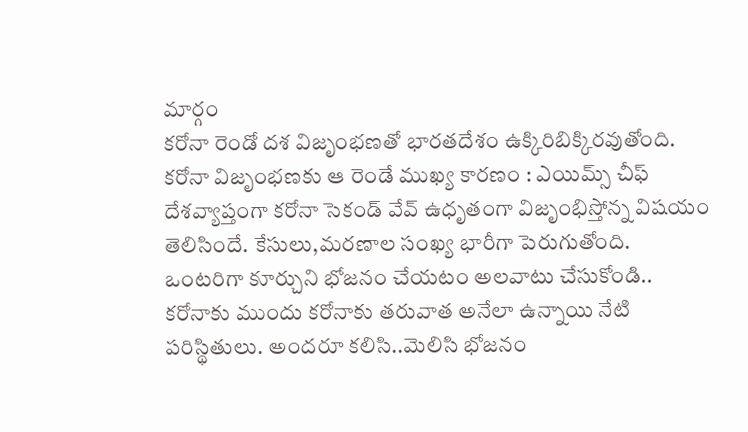మార్గం
కరోనా రెండో దశ విజృంభణతో భారతదేశం ఉక్కిరిబిక్కిరవుతోంది.
కరోనా విజృంభణకు ఆ రెండే ముఖ్య కారణం : ఎయిమ్స్ చీఫ్
దేశవ్యాప్తంగా కరోనా సెకండ్ వేవ్ ఉధృతంగా విజృంభిస్తోన్న విషయం తెలిసిందే. కేసులు,మరణాల సంఖ్య భారీగా పెరుగుతోంది.
ఒంటరిగా కూర్చుని భోజనం చేయటం అలవాటు చేసుకోండి..
కరోనాకు ముందు కరోనాకు తరువాత అనేలా ఉన్నాయి నేటి పరిస్థితులు. అందరూ కలిసి..మెలిసి భోజనం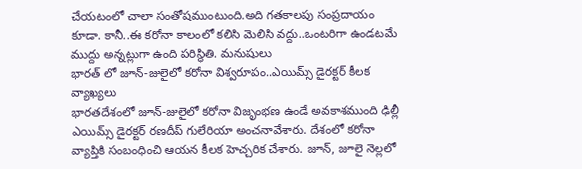చేయటంలో చాలా సంతోషముంటుంది.అది గతకాలపు సంప్రదాయం కూడా. కానీ..ఈ కరోనా కాలంలో కలిసి మెలిసి వద్దు..ఒంటరిగా ఉండటమే ముద్దు అన్నట్లుగా ఉంది పరిస్థితి. మనుషులు
భారత్ లో జూన్-జులైలో కరోనా విశ్వరూపం..ఎయిమ్స్ డైరక్టర్ కీలక వ్యాఖ్యలు
భారతదేశంలో జూన్-జులైలో కరోనా విజృంభణ ఉండే అవకాశముంది ఢిల్లీ ఎయిమ్స్ డైరక్టర్ రణదీప్ గులేరియా అంచనావేశారు. దేశంలో కరోనా వ్యాప్తికి సంబంధించి ఆయన కీలక హెచ్చరిక చేశారు. జూన్, జూలై నెల్లలో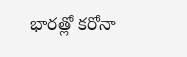భారత్లో కరోనా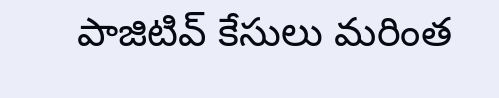పాజిటివ్ కేసులు మరింత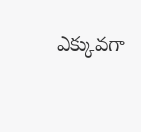ఎక్కువగా